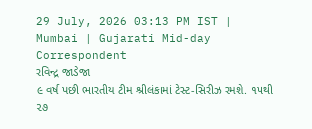29 July, 2026 03:13 PM IST | Mumbai | Gujarati Mid-day Correspondent
રવિન્દ્ર જાડેજા
૯ વર્ષ પછી ભારતીય ટીમ શ્રીલંકામાં ટેસ્ટ-સિરીઝ રમશે. ૧૫થી ૨૭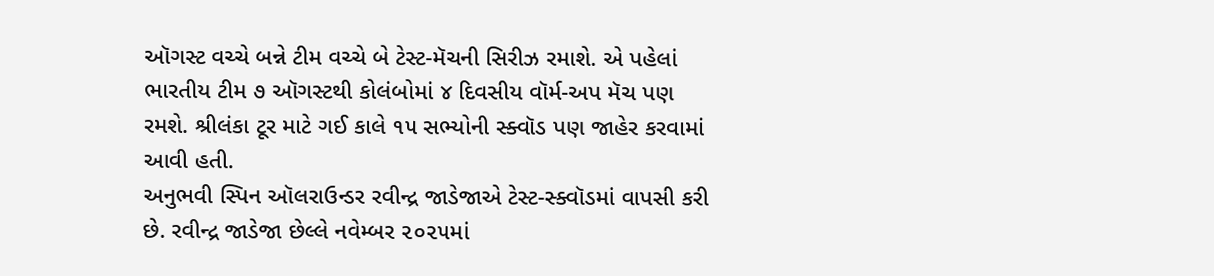ઑગસ્ટ વચ્ચે બન્ને ટીમ વચ્ચે બે ટેસ્ટ-મૅચની સિરીઝ રમાશે. એ પહેલાં ભારતીય ટીમ ૭ ઑગસ્ટથી કોલંબોમાં ૪ દિવસીય વૉર્મ-અપ મૅચ પણ રમશે. શ્રીલંકા ટૂર માટે ગઈ કાલે ૧૫ સભ્યોની સ્ક્વૉડ પણ જાહેર કરવામાં આવી હતી.
અનુભવી સ્પિન ઑલરાઉન્ડર રવીન્દ્ર જાડેજાએ ટેસ્ટ-સ્ક્વૉડમાં વાપસી કરી છે. રવીન્દ્ર જાડેજા છેલ્લે નવેમ્બર ૨૦૨૫માં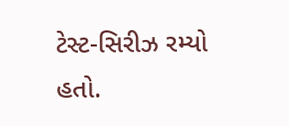ટેસ્ટ-સિરીઝ રમ્યો હતો.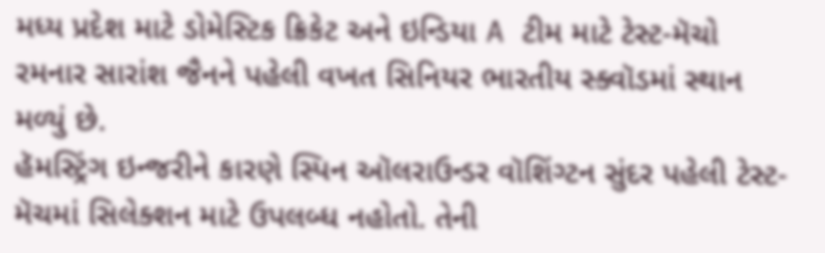મધ્ય પ્રદેશ માટે ડોમેસ્ટિક ક્રિકેટ અને ઇન્ડિયા A ટીમ માટે ટેસ્ટ-મૅચો રમનાર સારાંશ જૈનને પહેલી વખત સિનિયર ભારતીય સ્ક્વૉડમાં સ્થાન મળ્યું છે.
હૅમસ્ટ્રિંગ ઇન્જરીને કારણે સ્પિન ઑલરાઉન્ડર વૉશિંગ્ટન સુંદર પહેલી ટેસ્ટ-મૅચમાં સિલેક્શન માટે ઉપલબ્ધ નહોતો. તેની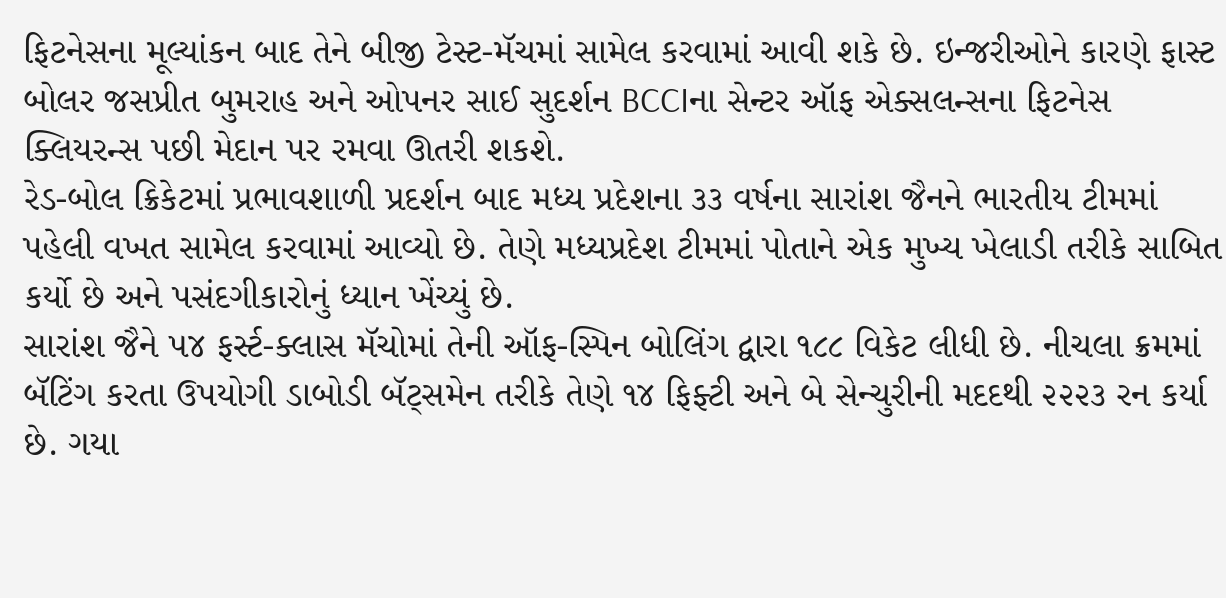ફિટનેસના મૂલ્યાંકન બાદ તેને બીજી ટેસ્ટ-મૅચમાં સામેલ કરવામાં આવી શકે છે. ઇન્જરીઓને કારણે ફાસ્ટ બોલર જસપ્રીત બુમરાહ અને ઓપનર સાઈ સુદર્શન BCCIના સેન્ટર ઑફ એક્સલન્સના ફિટનેસ ક્લિયરન્સ પછી મેદાન પર રમવા ઊતરી શકશે.
રેડ-બોલ ક્રિકેટમાં પ્રભાવશાળી પ્રદર્શન બાદ મધ્ય પ્રદેશના ૩૩ વર્ષના સારાંશ જૈનને ભારતીય ટીમમાં પહેલી વખત સામેલ કરવામાં આવ્યો છે. તેણે મધ્યપ્રદેશ ટીમમાં પોતાને એક મુખ્ય ખેલાડી તરીકે સાબિત કર્યો છે અને પસંદગીકારોનું ધ્યાન ખેંચ્યું છે.
સારાંશ જૈને ૫૪ ફર્સ્ટ-ક્લાસ મૅચોમાં તેની ઑફ-સ્પિન બોલિંગ દ્વારા ૧૮૮ વિકેટ લીધી છે. નીચલા ક્રમમાં બૅટિંગ કરતા ઉપયોગી ડાબોડી બૅટ્સમેન તરીકે તેણે ૧૪ ફિફ્ટી અને બે સેન્ચુરીની મદદથી ૨૨૨૩ રન કર્યા છે. ગયા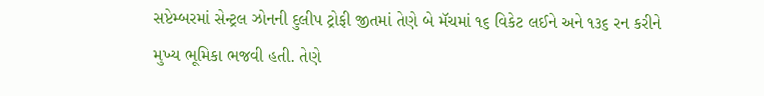સપ્ટેમ્બરમાં સેન્ટ્રલ ઝોનની દુલીપ ટ્રોફી જીતમાં તેણે બે મૅચમાં ૧૬ વિકેટ લઈને અને ૧૩૬ રન કરીને મુખ્ય ભૂમિકા ભજવી હતી. તેણે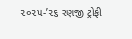૨૦૨૫-’૨૬ રણજી ટ્રોફી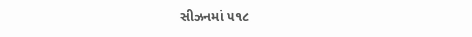સીઝનમાં ૫૧૮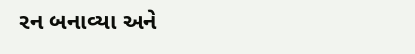રન બનાવ્યા અને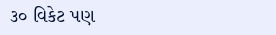૩૦ વિકેટ પણ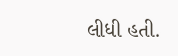લીધી હતી.